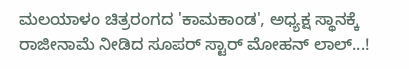ಮಲಯಾಳಂ ಚಿತ್ರರಂಗದ 'ಕಾಮಕಾಂಡ', ಅಧ್ಯಕ್ಷ ಸ್ಥಾನಕ್ಕೆ ರಾಜೀನಾಮೆ ನೀಡಿದ ಸೂಪರ್ ಸ್ಟಾರ್ ಮೋಹನ್ ಲಾಲ್...!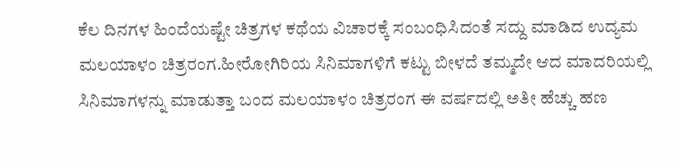ಕೆಲ ದಿನಗಳ ಹಿಂದೆಯಷ್ಟೇ ಚಿತ್ರಗಳ ಕಥೆಯ ವಿಚಾರಕ್ಕೆ ಸಂಬಂಧಿಸಿದಂತೆ ಸದ್ದು ಮಾಡಿದ ಉದ್ಯಮ ಮಲಯಾಳಂ ಚಿತ್ರರಂಗ.ಹೀರೋಗಿರಿಯ ಸಿನಿಮಾಗಳಿಗೆ ಕಟ್ಟು ಬೀಳದೆ ತಮ್ಮದೇ ಆದ ಮಾದರಿಯಲ್ಲಿ ಸಿನಿಮಾಗಳನ್ನು ಮಾಡುತ್ತಾ ಬಂದ ಮಲಯಾಳಂ ಚಿತ್ರರಂಗ ಈ ವರ್ಷದಲ್ಲಿ ಅತೀ ಹೆಚ್ಚು ಹಣ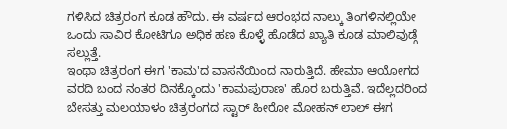ಗಳಿಸಿದ ಚಿತ್ರರಂಗ ಕೂಡ ಹೌದು. ಈ ವರ್ಷದ ಆರಂಭದ ನಾಲ್ಕು ತಿಂಗಳಿನಲ್ಲಿಯೇ ಒಂದು ಸಾವಿರ ಕೋಟಿಗೂ ಅಧಿಕ ಹಣ ಕೊಳ್ಳೆ ಹೊಡೆದ ಖ್ಯಾತಿ ಕೂಡ ಮಾಲಿವುಡ್ಗೆ ಸಲ್ಲುತ್ತೆ.
ಇಂಥಾ ಚಿತ್ರರಂಗ ಈಗ 'ಕಾಮ'ದ ವಾಸನೆಯಿಂದ ನಾರುತ್ತಿದೆ. ಹೇಮಾ ಆಯೋಗದ ವರದಿ ಬಂದ ನಂತರ ದಿನಕ್ಕೊಂದು 'ಕಾಮಪುರಾಣ' ಹೊರ ಬರುತ್ತಿವೆ. ಇದೆಲ್ಲದರಿಂದ ಬೇಸತ್ತು ಮಲಯಾಳಂ ಚಿತ್ರರಂಗದ ಸ್ಟಾರ್ ಹೀರೋ ಮೋಹನ್ ಲಾಲ್ ಈಗ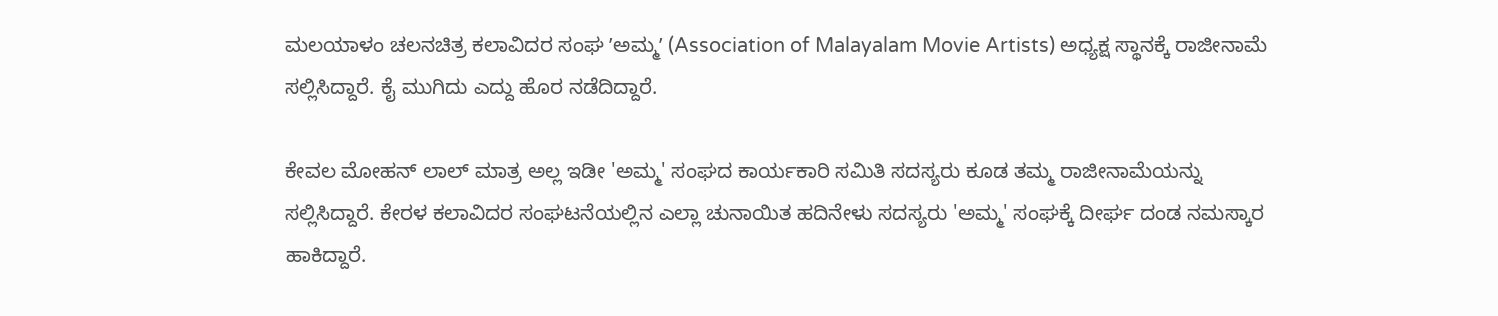ಮಲಯಾಳಂ ಚಲನಚಿತ್ರ ಕಲಾವಿದರ ಸಂಘ ʼಅಮ್ಮʼ (Association of Malayalam Movie Artists) ಅಧ್ಯಕ್ಷ ಸ್ಥಾನಕ್ಕೆ ರಾಜೀನಾಮೆ ಸಲ್ಲಿಸಿದ್ದಾರೆ. ಕೈ ಮುಗಿದು ಎದ್ದು ಹೊರ ನಡೆದಿದ್ದಾರೆ.

ಕೇವಲ ಮೋಹನ್ ಲಾಲ್ ಮಾತ್ರ ಅಲ್ಲ ಇಡೀ 'ಅಮ್ಮ' ಸಂಘದ ಕಾರ್ಯಕಾರಿ ಸಮಿತಿ ಸದಸ್ಯರು ಕೂಡ ತಮ್ಮ ರಾಜೀನಾಮೆಯನ್ನು ಸಲ್ಲಿಸಿದ್ದಾರೆ. ಕೇರಳ ಕಲಾವಿದರ ಸಂಘಟನೆಯಲ್ಲಿನ ಎಲ್ಲಾ ಚುನಾಯಿತ ಹದಿನೇಳು ಸದಸ್ಯರು 'ಅಮ್ಮ' ಸಂಘಕ್ಕೆ ದೀರ್ಘ ದಂಡ ನಮಸ್ಕಾರ ಹಾಕಿದ್ದಾರೆ.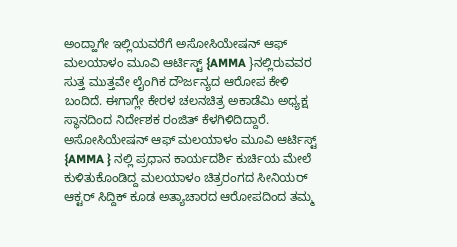ಅಂದ್ಹಾಗೇ ಇಲ್ಲಿಯವರೆಗೆ ಅಸೋಸಿಯೇಷನ್ ಆಫ್ ಮಲಯಾಳಂ ಮೂವಿ ಆರ್ಟಿಸ್ಟ್ {AMMA }ನಲ್ಲಿರುವವರ ಸುತ್ತ ಮುತ್ತವೇ ಲೈಂಗಿಕ ದೌರ್ಜನ್ಯದ ಆರೋಪ ಕೇಳಿ ಬಂದಿದೆ. ಈಗಾಗ್ಲೇ ಕೇರಳ ಚಲನಚಿತ್ರ ಅಕಾಡೆಮಿ ಅಧ್ಯಕ್ಷ ಸ್ಥಾನದಿಂದ ನಿರ್ದೇಶಕ ರಂಜಿತ್ ಕೆಳಗಿಳಿದಿದ್ದಾರೆ. ಅಸೋಸಿಯೇಷನ್ ಆಫ್ ಮಲಯಾಳಂ ಮೂವಿ ಆರ್ಟಿಸ್ಟ್ {AMMA } ನಲ್ಲಿ ಪ್ರಧಾನ ಕಾರ್ಯದರ್ಶಿ ಕುರ್ಚಿಯ ಮೇಲೆ ಕುಳಿತುಕೊಂಡಿದ್ದ ಮಲಯಾಳಂ ಚಿತ್ರರಂಗದ ಸೀನಿಯರ್ ಆಕ್ಟರ್ ಸಿದ್ದಿಕ್ ಕೂಡ ಅತ್ಯಾಚಾರದ ಆರೋಪದಿಂದ ತಮ್ಮ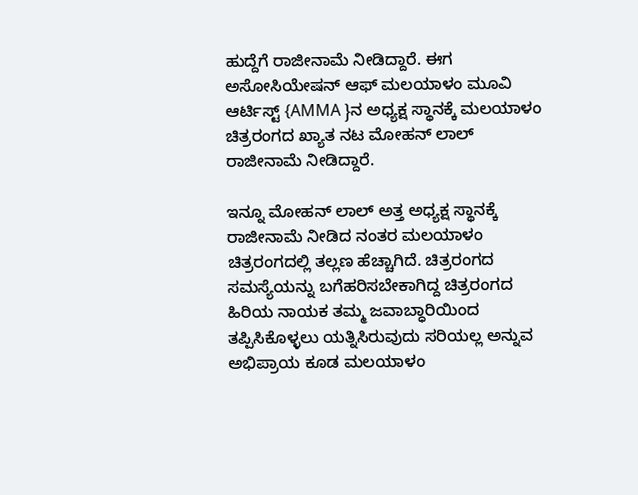ಹುದ್ದೆಗೆ ರಾಜೀನಾಮೆ ನೀಡಿದ್ದಾರೆ. ಈಗ ಅಸೋಸಿಯೇಷನ್ ಆಫ್ ಮಲಯಾಳಂ ಮೂವಿ ಆರ್ಟಿಸ್ಟ್ {AMMA }ನ ಅಧ್ಯಕ್ಷ ಸ್ಥಾನಕ್ಕೆ ಮಲಯಾಳಂ ಚಿತ್ರರಂಗದ ಖ್ಯಾತ ನಟ ಮೋಹನ್ ಲಾಲ್ ರಾಜೀನಾಮೆ ನೀಡಿದ್ದಾರೆ.

ಇನ್ನೂ ಮೋಹನ್ ಲಾಲ್ ಅತ್ತ ಅಧ್ಯಕ್ಷ ಸ್ಥಾನಕ್ಕೆ ರಾಜೀನಾಮೆ ನೀಡಿದ ನಂತರ ಮಲಯಾಳಂ ಚಿತ್ರರಂಗದಲ್ಲಿ ತಲ್ಲಣ ಹೆಚ್ಚಾಗಿದೆ. ಚಿತ್ರರಂಗದ ಸಮಸ್ಯೆಯನ್ನು ಬಗೆಹರಿಸಬೇಕಾಗಿದ್ದ ಚಿತ್ರರಂಗದ ಹಿರಿಯ ನಾಯಕ ತಮ್ಮ ಜವಾಬ್ಧಾರಿಯಿಂದ ತಪ್ಪಿಸಿಕೊಳ್ಳಲು ಯತ್ನಿಸಿರುವುದು ಸರಿಯಲ್ಲ ಅನ್ನುವ ಅಭಿಪ್ರಾಯ ಕೂಡ ಮಲಯಾಳಂ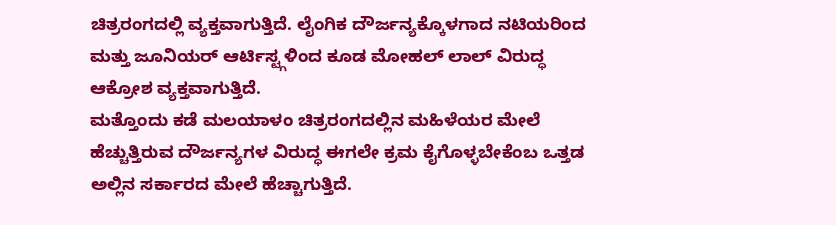ಚಿತ್ರರಂಗದಲ್ಲಿ ವ್ಯಕ್ತವಾಗುತ್ತಿದೆ. ಲೈಂಗಿಕ ದೌರ್ಜನ್ಯಕ್ಕೊಳಗಾದ ನಟಿಯರಿಂದ ಮತ್ತು ಜೂನಿಯರ್ ಆರ್ಟಿಸ್ಟ್ಗಳಿಂದ ಕೂಡ ಮೋಹಲ್ ಲಾಲ್ ವಿರುದ್ಧ ಆಕ್ರೋಶ ವ್ಯಕ್ತವಾಗುತ್ತಿದೆ.
ಮತ್ತೊಂದು ಕಡೆ ಮಲಯಾಳಂ ಚಿತ್ರರಂಗದಲ್ಲಿನ ಮಹಿಳೆಯರ ಮೇಲೆ ಹೆಚ್ಚುತ್ತಿರುವ ದೌರ್ಜನ್ಯಗಳ ವಿರುದ್ಧ ಈಗಲೇ ಕ್ರಮ ಕೈಗೊಳ್ಳಬೇಕೆಂಬ ಒತ್ತಡ ಅಲ್ಲಿನ ಸರ್ಕಾರದ ಮೇಲೆ ಹೆಚ್ಚಾಗುತ್ತಿದೆ.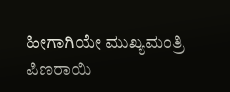ಹೀಗಾಗಿಯೇ ಮುಖ್ಯಮಂತ್ರಿ ಪಿಣರಾಯಿ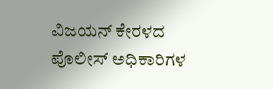ವಿಜಯನ್ ಕೇರಳದ ಪೊಲೀಸ್ ಅಧಿಕಾರಿಗಳ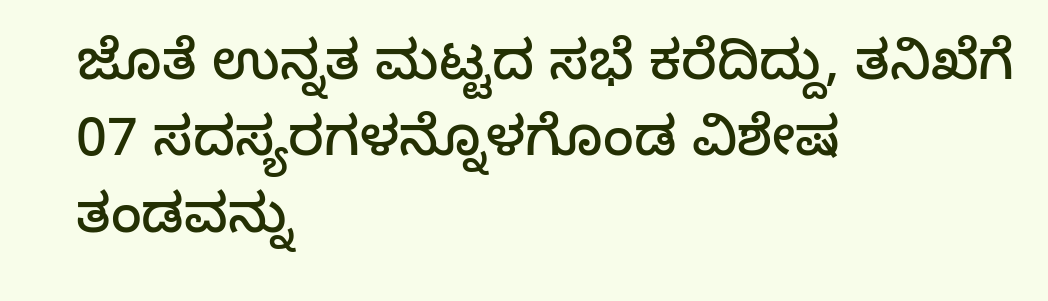ಜೊತೆ ಉನ್ನತ ಮಟ್ಟದ ಸಭೆ ಕರೆದಿದ್ದು, ತನಿಖೆಗೆ 07 ಸದಸ್ಯರಗಳನ್ನೊಳಗೊಂಡ ವಿಶೇಷ ತಂಡವನ್ನು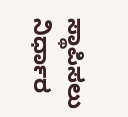ಸ್ಥಾಪಿಸಲು ನಿರ್ಧಾರ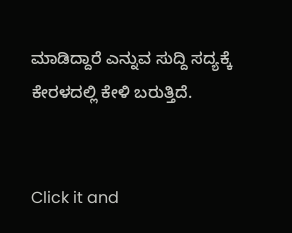ಮಾಡಿದ್ದಾರೆ ಎನ್ನುವ ಸುದ್ದಿ ಸದ್ಯಕ್ಕೆ ಕೇರಳದಲ್ಲಿ ಕೇಳಿ ಬರುತ್ತಿದೆ.


Click it and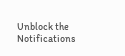Unblock the Notifications